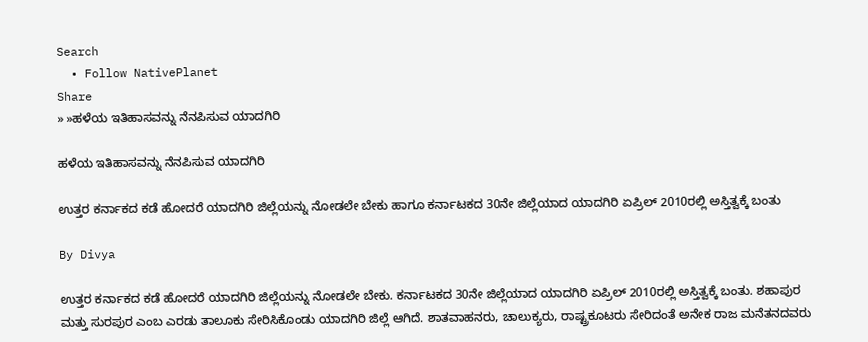Search
  • Follow NativePlanet
Share
» »ಹಳೆಯ ಇತಿಹಾಸವನ್ನು ನೆನಪಿಸುವ ಯಾದಗಿರಿ

ಹಳೆಯ ಇತಿಹಾಸವನ್ನು ನೆನಪಿಸುವ ಯಾದಗಿರಿ

ಉತ್ತರ ಕರ್ನಾಕದ ಕಡೆ ಹೋದರೆ ಯಾದಗಿರಿ ಜಿಲ್ಲೆಯನ್ನು ನೋಡಲೇ ಬೇಕು ಹಾಗೂ ಕರ್ನಾಟಕದ 30ನೇ ಜಿಲ್ಲೆಯಾದ ಯಾದಗಿರಿ ಏಪ್ರಿಲ್ 2010ರಲ್ಲಿ ಅಸ್ತಿತ್ವಕ್ಕೆ ಬಂತು

By Divya

ಉತ್ತರ ಕರ್ನಾಕದ ಕಡೆ ಹೋದರೆ ಯಾದಗಿರಿ ಜಿಲ್ಲೆಯನ್ನು ನೋಡಲೇ ಬೇಕು. ಕರ್ನಾಟಕದ 30ನೇ ಜಿಲ್ಲೆಯಾದ ಯಾದಗಿರಿ ಏಪ್ರಿಲ್ 2010ರಲ್ಲಿ ಅಸ್ತಿತ್ವಕ್ಕೆ ಬಂತು. ಶಹಾಪುರ ಮತ್ತು ಸುರಪುರ ಎಂಬ ಎರಡು ತಾಲೂಕು ಸೇರಿಸಿಕೊಂಡು ಯಾದಗಿರಿ ಜಿಲ್ಲೆ ಆಗಿದೆ. ಶಾತವಾಹನರು, ಚಾಲುಕ್ಯರು, ರಾಷ್ಟ್ರಕೂಟರು ಸೇರಿದಂತೆ ಅನೇಕ ರಾಜ ಮನೆತನದವರು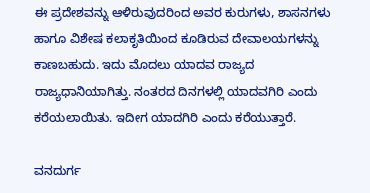ಈ ಪ್ರದೇಶವನ್ನು ಆಳಿರುವುದರಿಂದ ಅವರ ಕುರುಗಳು, ಶಾಸನಗಳು ಹಾಗೂ ವಿಶೇಷ ಕಲಾಕೃತಿಯಿಂದ ಕೂಡಿರುವ ದೇವಾಲಯಗಳನ್ನು ಕಾಣಬಹುದು. ಇದು ಮೊದಲು ಯಾದವ ರಾಜ್ಯದ ರಾಜ್ಯಧಾನಿಯಾಗಿತ್ತು. ನಂತರದ ದಿನಗಳಲ್ಲಿ ಯಾದವಗಿರಿ ಎಂದು ಕರೆಯಲಾಯಿತು. ಇದೀಗ ಯಾದಗಿರಿ ಎಂದು ಕರೆಯುತ್ತಾರೆ.

ವನದುರ್ಗ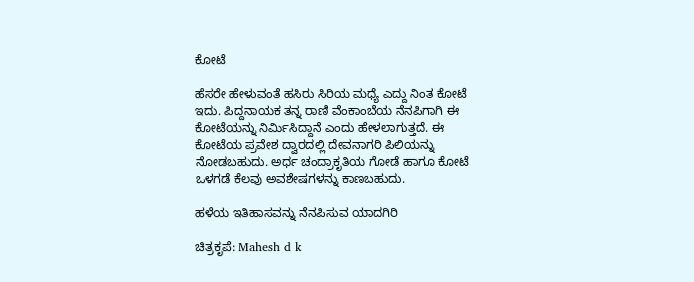ಕೋಟೆ

ಹೆಸರೇ ಹೇಳುವಂತೆ ಹಸಿರು ಸಿರಿಯ ಮಧ್ಯೆ ಎದ್ದು ನಿಂತ ಕೋಟೆ ಇದು. ಪಿದ್ದನಾಯಕ ತನ್ನ ರಾಣಿ ವೆಂಕಾಂಬೆಯ ನೆನಪಿಗಾಗಿ ಈ ಕೋಟೆಯನ್ನು ನಿರ್ಮಿಸಿದ್ದಾನೆ ಎಂದು ಹೇಳಲಾಗುತ್ತದೆ. ಈ ಕೋಟೆಯ ಪ್ರವೇಶ ದ್ವಾರದಲ್ಲಿ ದೇವನಾಗರಿ ಪಿಲಿಯನ್ನು ನೋಡಬಹುದು. ಅರ್ಧ ಚಂದ್ರಾಕೃತಿಯ ಗೋಡೆ ಹಾಗೂ ಕೋಟೆ ಒಳಗಡೆ ಕೆಲವು ಅವಶೇಷಗಳನ್ನು ಕಾಣಬಹುದು.

ಹಳೆಯ ಇತಿಹಾಸವನ್ನು ನೆನಪಿಸುವ ಯಾದಗಿರಿ

ಚಿತ್ರಕೃಪೆ: Mahesh d k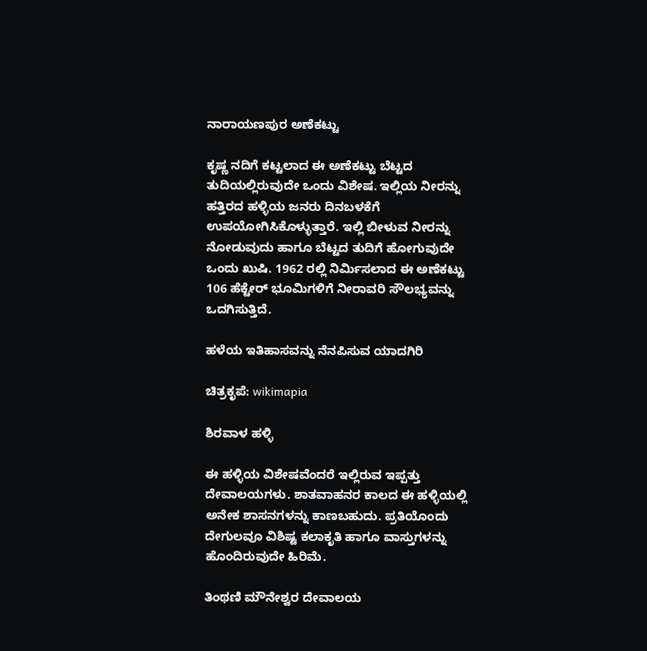ನಾರಾಯಣಪುರ ಅಣೆಕಟ್ಟು

ಕೃಷ್ಣ ನದಿಗೆ ಕಟ್ಟಲಾದ ಈ ಅಣೆಕಟ್ಟು ಬೆಟ್ಟದ ತುದಿಯಲ್ಲಿರುವುದೇ ಒಂದು ವಿಶೇಷ. ಇಲ್ಲಿಯ ನೀರನ್ನು ಹತ್ತಿರದ ಹಳ್ಳಿಯ ಜನರು ದಿನಬಳಕೆಗೆ ಉಪಯೋಗಿಸಿಕೊಳ್ಳುತ್ತಾರೆ. ಇಲ್ಲಿ ಬೀಳುವ ನೀರನ್ನು ನೋಡುವುದು ಹಾಗೂ ಬೆಟ್ಟದ ತುದಿಗೆ ಹೋಗುವುದೇ ಒಂದು ಖುಷಿ. 1962 ರಲ್ಲಿ ನಿರ್ಮಿಸಲಾದ ಈ ಅಣೆಕಟ್ಟು 106 ಹೆಕ್ಟೇರ್ ಭೂಮಿಗಳಿಗೆ ನೀರಾವರಿ ಸೌಲಭ್ಯವನ್ನು ಒದಗಿಸುತ್ತಿದೆ.

ಹಳೆಯ ಇತಿಹಾಸವನ್ನು ನೆನಪಿಸುವ ಯಾದಗಿರಿ

ಚಿತ್ರಕೃಪೆ: wikimapia

ಶಿರವಾಳ ಹಳ್ಳಿ

ಈ ಹಳ್ಳಿಯ ವಿಶೇಷವೆಂದರೆ ಇಲ್ಲಿರುವ ಇಪ್ಪತ್ತು ದೇವಾಲಯಗಳು. ಶಾತವಾಹನರ ಕಾಲದ ಈ ಹಳ್ಳಿಯಲ್ಲಿ ಅನೇಕ ಶಾಸನಗಳನ್ನು ಕಾಣಬಹುದು. ಪ್ರತಿಯೊಂದು ದೇಗುಲವೂ ವಿಶಿಷ್ಟ ಕಲಾಕೃತಿ ಹಾಗೂ ವಾಸ್ತುಗಳನ್ನು ಹೊಂದಿರುವುದೇ ಹಿರಿಮೆ.

ತಿಂಥಣಿ ಮೌನೇಶ್ವರ ದೇವಾಲಯ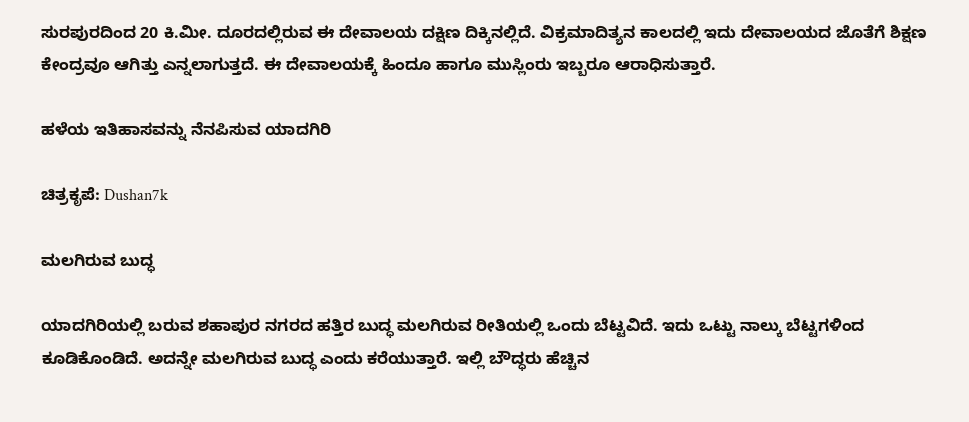ಸುರಪುರದಿಂದ 20 ಕಿ.ಮೀ. ದೂರದಲ್ಲಿರುವ ಈ ದೇವಾಲಯ ದಕ್ಷಿಣ ದಿಕ್ಕಿನಲ್ಲಿದೆ. ವಿಕ್ರಮಾದಿತ್ಯನ ಕಾಲದಲ್ಲಿ ಇದು ದೇವಾಲಯದ ಜೊತೆಗೆ ಶಿಕ್ಷಣ ಕೇಂದ್ರವೂ ಆಗಿತ್ತು ಎನ್ನಲಾಗುತ್ತದೆ. ಈ ದೇವಾಲಯಕ್ಕೆ ಹಿಂದೂ ಹಾಗೂ ಮುಸ್ಲಿಂರು ಇಬ್ಬರೂ ಆರಾಧಿಸುತ್ತಾರೆ.

ಹಳೆಯ ಇತಿಹಾಸವನ್ನು ನೆನಪಿಸುವ ಯಾದಗಿರಿ

ಚಿತ್ರಕೃಪೆ: Dushan7k

ಮಲಗಿರುವ ಬುದ್ಧ

ಯಾದಗಿರಿಯಲ್ಲಿ ಬರುವ ಶಹಾಪುರ ನಗರದ ಹತ್ತಿರ ಬುದ್ಧ ಮಲಗಿರುವ ರೀತಿಯಲ್ಲಿ ಒಂದು ಬೆಟ್ಟವಿದೆ. ಇದು ಒಟ್ಟು ನಾಲ್ಕು ಬೆಟ್ಟಗಳಿಂದ ಕೂಡಿಕೊಂಡಿದೆ. ಅದನ್ನೇ ಮಲಗಿರುವ ಬುದ್ಧ ಎಂದು ಕರೆಯುತ್ತಾರೆ. ಇಲ್ಲಿ ಬೌದ್ಧರು ಹೆಚ್ಚಿನ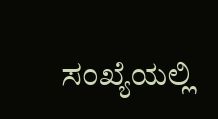ಸಂಖ್ಯೆಯಲ್ಲಿ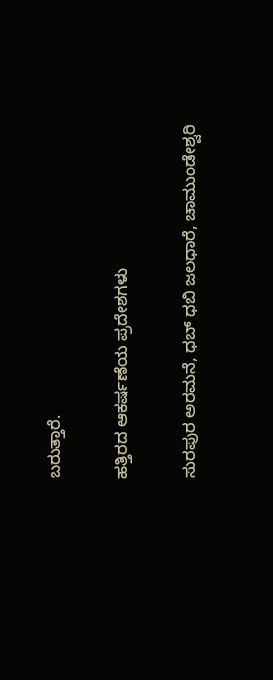ಬರುತ್ತಾರೆ.

ಹತ್ತಿರದ ಆಕರ್ಷಣೆಯ ಪ್ರದೇಶಗಳು

ಸುರಪುರ ಅರಮನೆ, ಧಬ್ ಧಬಿ ಜಲಧಾರೆ, ಚಾಮುಂಡೇಶ್ವರಿ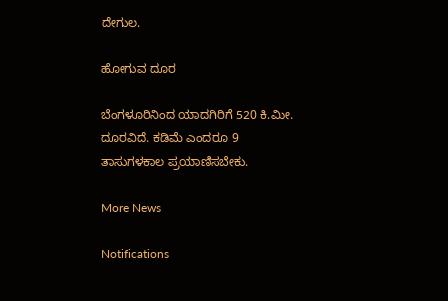ದೇಗುಲ.

ಹೋಗುವ ದೂರ

ಬೆಂಗಳೂರಿನಿಂದ ಯಾದಗಿರಿಗೆ 520 ಕಿ.ಮೀ. ದೂರವಿದೆ. ಕಡಿಮೆ ಎಂದರೂ 9 ತಾಸುಗಳಕಾಲ ಪ್ರಯಾಣಿಸಬೇಕು.

More News

Notifications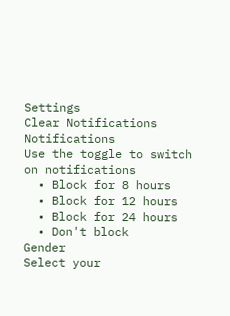Settings
Clear Notifications
Notifications
Use the toggle to switch on notifications
  • Block for 8 hours
  • Block for 12 hours
  • Block for 24 hours
  • Don't block
Gender
Select your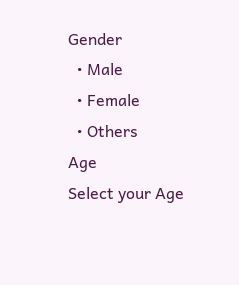Gender
  • Male
  • Female
  • Others
Age
Select your Age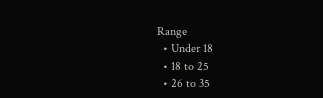Range
  • Under 18
  • 18 to 25
  • 26 to 35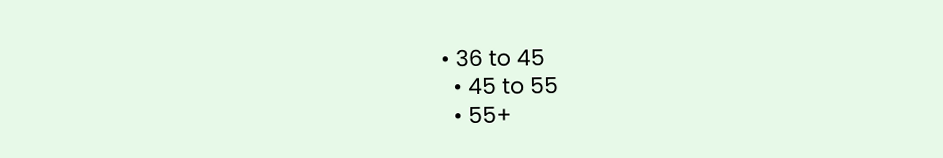• 36 to 45
  • 45 to 55
  • 55+